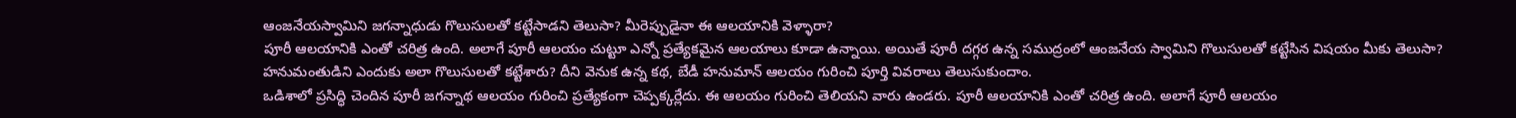ఆంజనేయస్వామిని జగన్నాధుడు గొలుసులతో కట్టేసాడని తెలుసా? మీరెప్పుడైనా ఈ ఆలయానికి వెళ్ళారా?
పూరీ ఆలయానికి ఎంతో చరిత్ర ఉంది. అలాగే పూరీ ఆలయం చుట్టూ ఎన్నో ప్రత్యేకమైన ఆలయాలు కూడా ఉన్నాయి. అయితే పూరీ దగ్గర ఉన్న సముద్రంలో ఆంజనేయ స్వామిని గొలుసులతో కట్టేసిన విషయం మీకు తెలుసా? హనుమంతుడిని ఎందుకు అలా గొలుసులతో కట్టేశారు? దీని వెనుక ఉన్న కథ, బేడీ హనుమాన్ ఆలయం గురించి పూర్తి వివరాలు తెలుసుకుందాం.
ఒడిశాలో ప్రసిద్ధి చెందిన పూరీ జగన్నాథ ఆలయం గురించి ప్రత్యేకంగా చెప్పక్కర్లేదు. ఈ ఆలయం గురించి తెలియని వారు ఉండరు. పూరీ ఆలయానికి ఎంతో చరిత్ర ఉంది. అలాగే పూరీ ఆలయం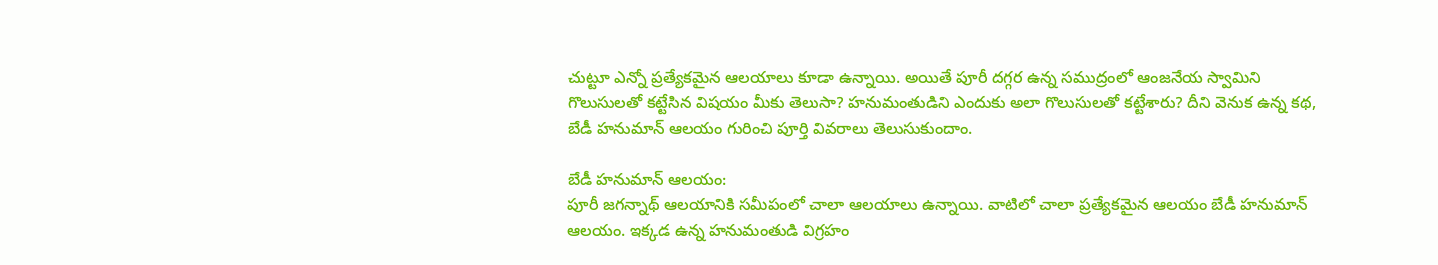చుట్టూ ఎన్నో ప్రత్యేకమైన ఆలయాలు కూడా ఉన్నాయి. అయితే పూరీ దగ్గర ఉన్న సముద్రంలో ఆంజనేయ స్వామిని గొలుసులతో కట్టేసిన విషయం మీకు తెలుసా? హనుమంతుడిని ఎందుకు అలా గొలుసులతో కట్టేశారు? దీని వెనుక ఉన్న కథ, బేడీ హనుమాన్ ఆలయం గురించి పూర్తి వివరాలు తెలుసుకుందాం.

బేడీ హనుమాన్ ఆలయం:
పూరీ జగన్నాథ్ ఆలయానికి సమీపంలో చాలా ఆలయాలు ఉన్నాయి. వాటిలో చాలా ప్రత్యేకమైన ఆలయం బేడీ హనుమాన్ ఆలయం. ఇక్కడ ఉన్న హనుమంతుడి విగ్రహం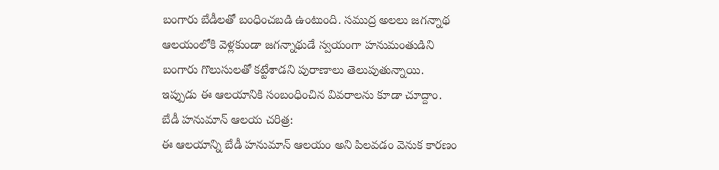బంగారు బేడీలతో బంధించబడి ఉంటుంది. సముద్ర అలలు జగన్నాథ ఆలయంలోకి వెళ్లకుండా జగన్నాథుడే స్వయంగా హనుమంతుడిని బంగారు గొలుసులతో కట్టేశాడని పురాణాలు తెలుపుతున్నాయి. ఇప్పుడు ఈ ఆలయానికి సంబంధించిన వివరాలను కూడా చూద్దాం.
బేడీ హనుమాన్ ఆలయ చరిత్ర:
ఈ ఆలయాన్ని బేడీ హనుమాన్ ఆలయం అని పిలవడం వెనుక కారణం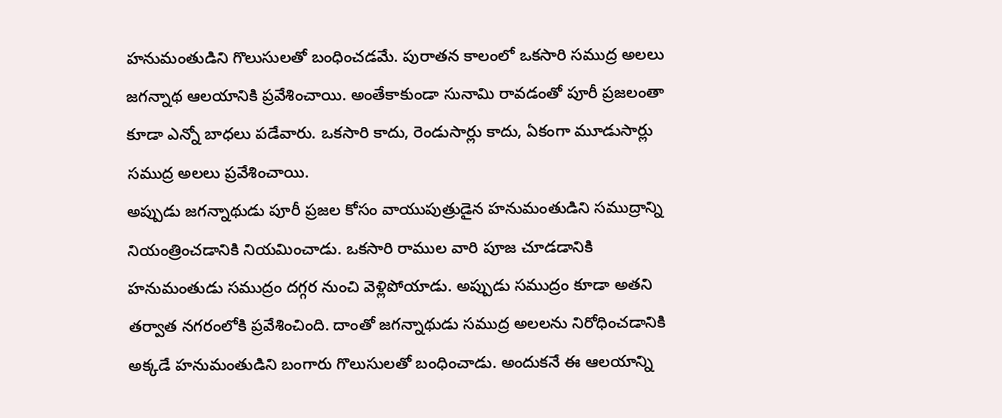హనుమంతుడిని గొలుసులతో బంధించడమే. పురాతన కాలంలో ఒకసారి సముద్ర అలలు జగన్నాథ ఆలయానికి ప్రవేశించాయి. అంతేకాకుండా సునామి రావడంతో పూరీ ప్రజలంతా కూడా ఎన్నో బాధలు పడేవారు. ఒకసారి కాదు, రెండుసార్లు కాదు, ఏకంగా మూడుసార్లు సముద్ర అలలు ప్రవేశించాయి.
అప్పుడు జగన్నాథుడు పూరీ ప్రజల కోసం వాయుపుత్రుడైన హనుమంతుడిని సముద్రాన్ని నియంత్రించడానికి నియమించాడు. ఒకసారి రాముల వారి పూజ చూడడానికి హనుమంతుడు సముద్రం దగ్గర నుంచి వెళ్లిపోయాడు. అప్పుడు సముద్రం కూడా అతని తర్వాత నగరంలోకి ప్రవేశించింది. దాంతో జగన్నాథుడు సముద్ర అలలను నిరోధించడానికి అక్కడే హనుమంతుడిని బంగారు గొలుసులతో బంధించాడు. అందుకనే ఈ ఆలయాన్ని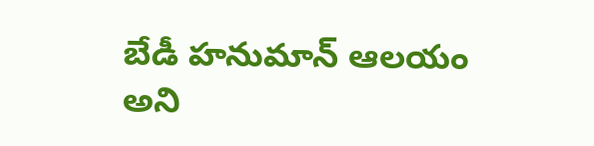బేడీ హనుమాన్ ఆలయం అని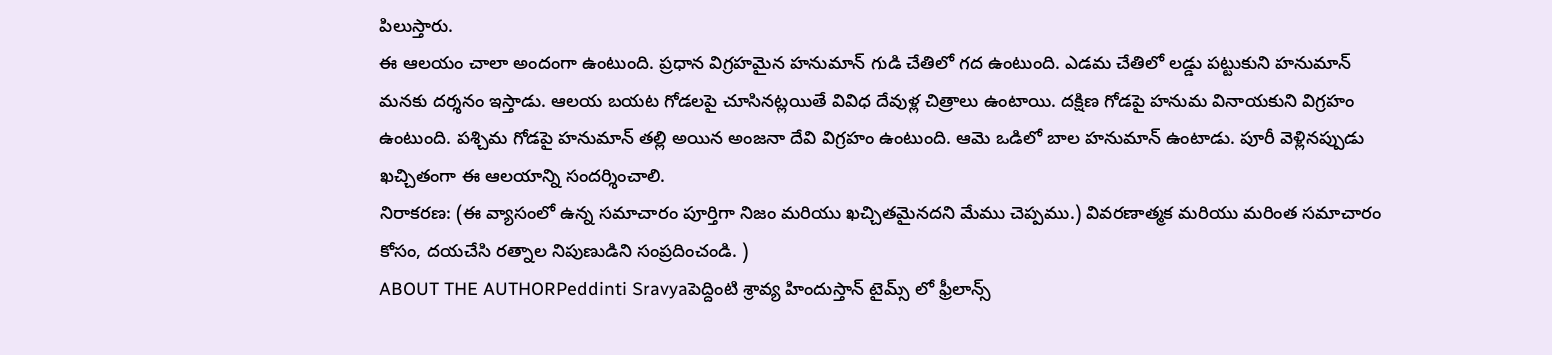పిలుస్తారు.
ఈ ఆలయం చాలా అందంగా ఉంటుంది. ప్రధాన విగ్రహమైన హనుమాన్ గుడి చేతిలో గద ఉంటుంది. ఎడమ చేతిలో లడ్డు పట్టుకుని హనుమాన్ మనకు దర్శనం ఇస్తాడు. ఆలయ బయట గోడలపై చూసినట్లయితే వివిధ దేవుళ్ల చిత్రాలు ఉంటాయి. దక్షిణ గోడపై హనుమ వినాయకుని విగ్రహం ఉంటుంది. పశ్చిమ గోడపై హనుమాన్ తల్లి అయిన అంజనా దేవి విగ్రహం ఉంటుంది. ఆమె ఒడిలో బాల హనుమాన్ ఉంటాడు. పూరీ వెళ్లినప్పుడు ఖచ్చితంగా ఈ ఆలయాన్ని సందర్శించాలి.
నిరాకరణ: (ఈ వ్యాసంలో ఉన్న సమాచారం పూర్తిగా నిజం మరియు ఖచ్చితమైనదని మేము చెప్పము.) వివరణాత్మక మరియు మరింత సమాచారం కోసం, దయచేసి రత్నాల నిపుణుడిని సంప్రదించండి. )
ABOUT THE AUTHORPeddinti Sravyaపెద్దింటి శ్రావ్య హిందుస్తాన్ టైమ్స్ లో ఫ్రీలాన్స్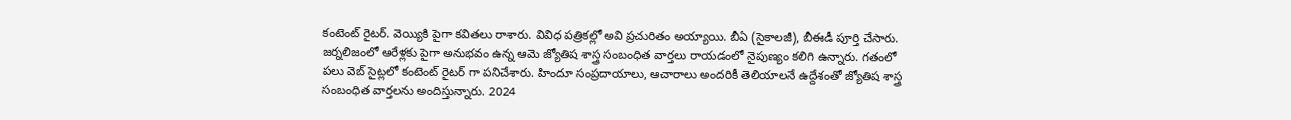కంటెంట్ రైటర్. వెయ్యికి పైగా కవితలు రాశారు. వివిధ పత్రికల్లో అవి ప్రచురితం అయ్యాయి. బీఏ (సైకాలజీ), బీఈడీ పూర్తి చేసారు. జర్నలిజంలో ఆరేళ్లకు పైగా అనుభవం ఉన్న ఆమె జ్యోతిష శాస్త్ర సంబంధిత వార్తలు రాయడంలో నైపుణ్యం కలిగి ఉన్నారు. గతంలో పలు వెబ్ సైట్లలో కంటెంట్ రైటర్ గా పనిచేశారు. హిందూ సంప్రదాయాలు, ఆచారాలు అందరికీ తెలియాలనే ఉద్దేశంతో జ్యోతిష శాస్త్ర సంబంధిత వార్తలను అందిస్తున్నారు. 2024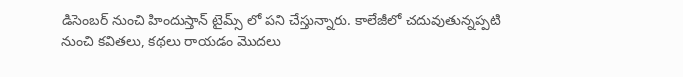డిసెంబర్ నుంచి హిందుస్తాన్ టైమ్స్ లో పని చేస్తున్నారు. కాలేజీలో చదువుతున్నప్పటి నుంచి కవితలు, కథలు రాయడం మొదలు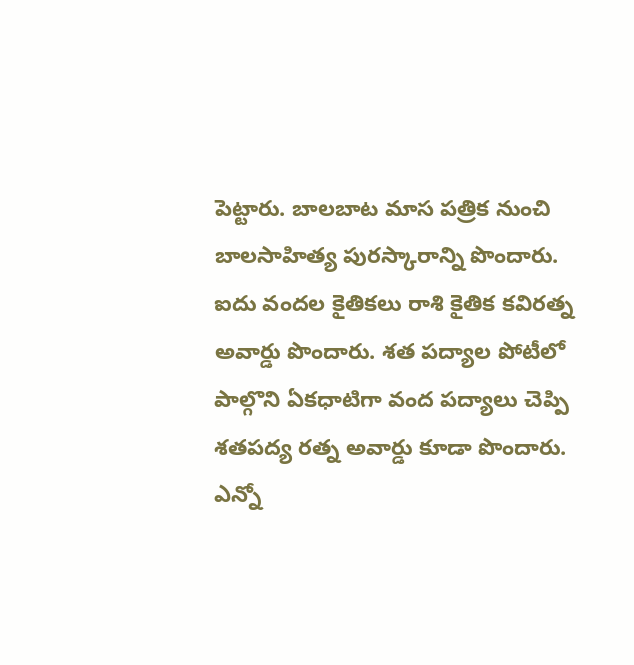పెట్టారు. బాలబాట మాస పత్రిక నుంచి బాలసాహిత్య పురస్కారాన్ని పొందారు. ఐదు వందల కైతికలు రాశి కైతిక కవిరత్న అవార్డు పొందారు. శత పద్యాల పోటీలో పాల్గొని ఏకధాటిగా వంద పద్యాలు చెప్పి శతపద్య రత్న అవార్డు కూడా పొందారు. ఎన్నో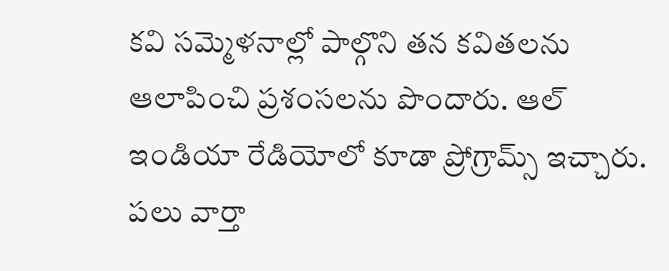కవి సమ్మెళనాల్లో పాల్గొని తన కవితలను ఆలాపించి ప్రశంసలను పొందారు. ఆల్ ఇండియా రేడియోలో కూడా ప్రోగ్రామ్స్ ఇచ్చారు. పలు వార్తా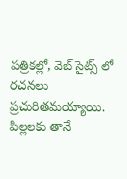పత్రికల్లో, వెబ్ సైట్స్ లో రచనలు ప్రచురితమయ్యాయి. పిల్లలకు తానే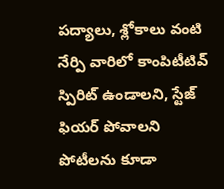పద్యాలు, శ్లోకాలు వంటి నేర్పి వారిలో కాంపిటీటివ్ స్పిరిట్ ఉండాలని, స్టేజ్ ఫియర్ పోవాలని పోటీలను కూడా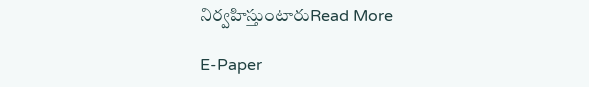నిర్వహిస్తుంటారుRead More

E-Paper